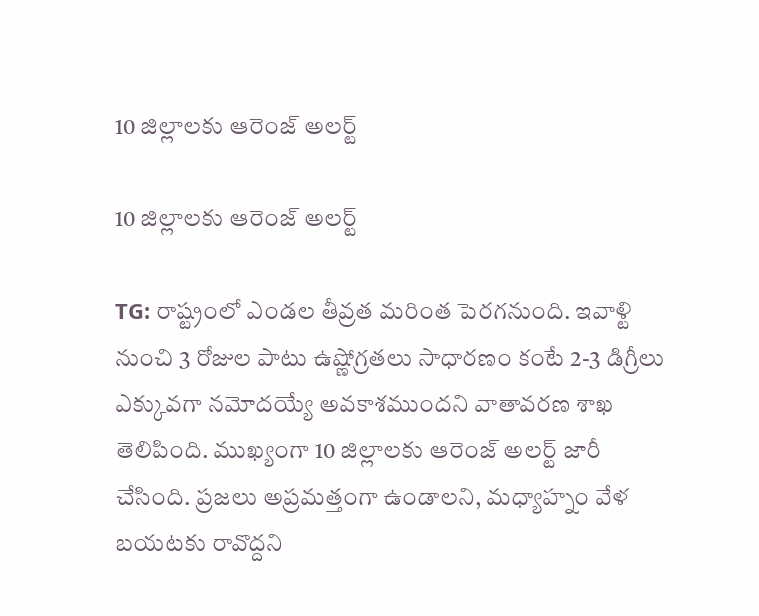10 జిల్లాలకు ఆరెంజ్ అలర్ట్

10 జిల్లాలకు ఆరెంజ్ అలర్ట్

TG: రాష్ట్రంలో ఎండల తీవ్రత మరింత పెరగనుంది. ఇవాళ్టి నుంచి 3 రోజుల పాటు ఉష్ణోగ్రతలు సాధారణం కంటే 2-3 డిగ్రీలు ఎక్కువగా నమోదయ్యే అవకాశముందని వాతావరణ శాఖ తెలిపింది. ముఖ్యంగా 10 జిల్లాలకు ఆరెంజ్ అలర్ట్ జారీ చేసింది. ప్రజలు అప్రమత్తంగా ఉండాలని, మధ్యాహ్నం వేళ బయటకు రావొద్దని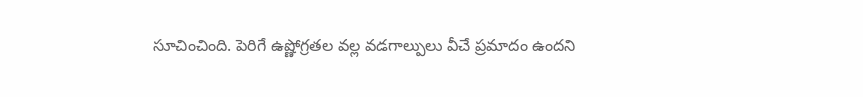సూచించింది. పెరిగే ఉష్ణోగ్రతల వల్ల వడగాల్పులు వీచే ప్రమాదం ఉందని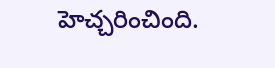హెచ్చరించింది.